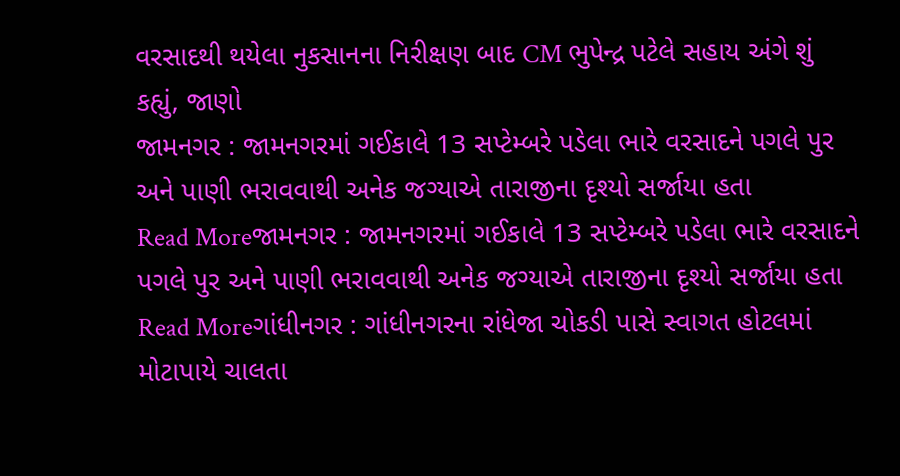વરસાદથી થયેલા નુકસાનના નિરીક્ષણ બાદ CM ભુપેન્દ્ર પટેલે સહાય અંગે શું કહ્યું, જાણો
જામનગર : જામનગરમાં ગઈકાલે 13 સપ્ટેમ્બરે પડેલા ભારે વરસાદને પગલે પુર અને પાણી ભરાવવાથી અનેક જગ્યાએ તારાજીના દૃશ્યો સર્જાયા હતા
Read Moreજામનગર : જામનગરમાં ગઈકાલે 13 સપ્ટેમ્બરે પડેલા ભારે વરસાદને પગલે પુર અને પાણી ભરાવવાથી અનેક જગ્યાએ તારાજીના દૃશ્યો સર્જાયા હતા
Read Moreગાંધીનગર : ગાંધીનગરના રાંધેજા ચોકડી પાસે સ્વાગત હોટલમાં મોટાપાયે ચાલતા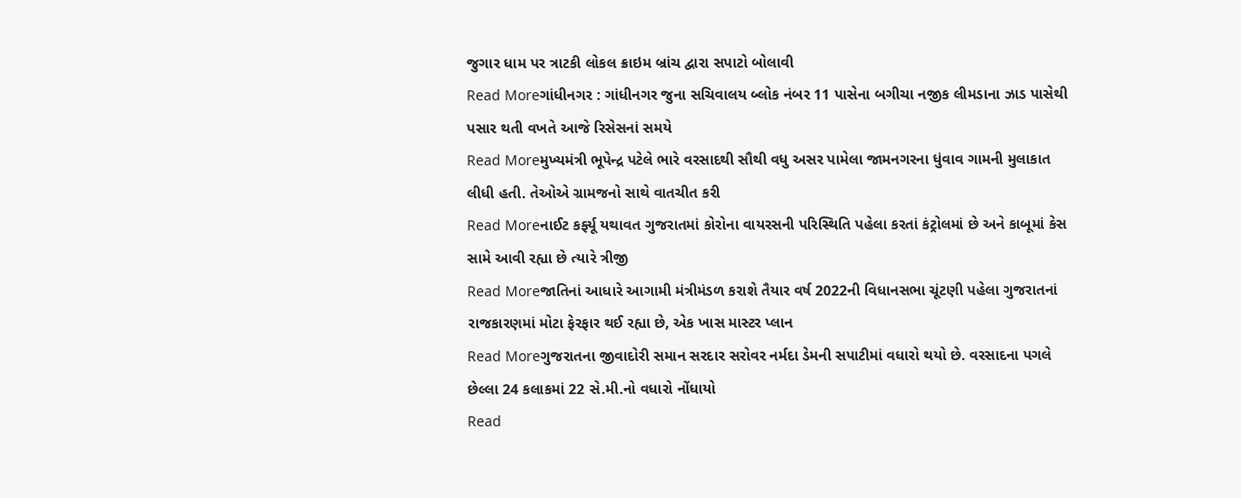જુગાર ધામ પર ત્રાટકી લોકલ ક્રાઇમ બ્રાંચ દ્વારા સપાટો બોલાવી
Read Moreગાંધીનગર : ગાંધીનગર જુના સચિવાલય બ્લોક નંબર 11 પાસેના બગીચા નજીક લીમડાના ઝાડ પાસેથી પસાર થતી વખતે આજે રિસેસનાં સમયે
Read Moreમુખ્યમંત્રી ભૂપેન્દ્ર પટેલે ભારે વરસાદથી સૌથી વધુ અસર પામેલા જામનગરના ધુંવાવ ગામની મુલાકાત લીધી હતી. તેઓએ ગ્રામજનો સાથે વાતચીત કરી
Read Moreનાઈટ કર્ફ્યૂ યથાવત ગુજરાતમાં કોરોના વાયરસની પરિસ્થિતિ પહેલા કરતાં કંટ્રોલમાં છે અને કાબૂમાં કેસ સામે આવી રહ્યા છે ત્યારે ત્રીજી
Read Moreજાતિનાં આધારે આગામી મંત્રીમંડળ કરાશે તૈયાર વર્ષ 2022ની વિધાનસભા ચૂંટણી પહેલા ગુજરાતનાં રાજકારણમાં મોટા ફેરફાર થઈ રહ્યા છે, એક ખાસ માસ્ટર પ્લાન
Read Moreગુજરાતના જીવાદોરી સમાન સરદાર સરોવર નર્મદા ડેમની સપાટીમાં વધારો થયો છે. વરસાદના પગલે છેલ્લા 24 કલાકમાં 22 સે.મી.નો વધારો નોંધાયો
Read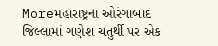Moreમહારાષ્ટ્રના ઓરંગાબાદ જિલ્લામાં ગણેશ ચતુર્થી પર એક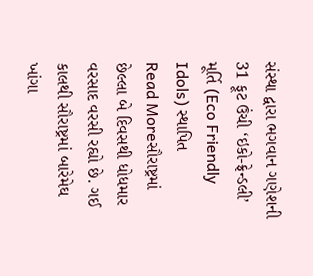સંસ્થા દ્વારા ભગવાન ગણેશની 31 ફૂટ ઉંચી ‘ઇકો-ફ્રેન્ડલી’ મૂર્તિ (Eco Friendly Idols) સ્થાપિત
Read Moreસૌરાષ્ટ્રમાં છેલ્લા બે દિવસથી ધોધમાર વરસાદ વરસી રહ્યો છે. ગઈ કાલથી સૌરાષ્ટ્રમાં બારેમેઘ ખાંગા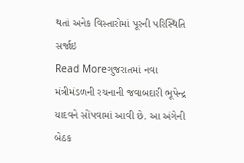થતાં અનેક વિસ્તારોમાં પૂરની પરિસ્થિતિ સર્જાઇ
Read Moreગુજરાતમાં નવા મંત્રીમંડળની રચનાની જવાબદારી ભૂપેન્દ્ર યાદવને સોંપવામાં આવી છે. આ અંગેની બેઠક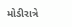મોડીરાત્રે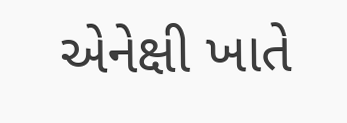એનેક્ષી ખાતે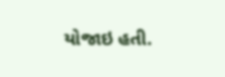યોજાઇ હતી.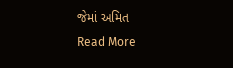જેમાં અમિત
Read More